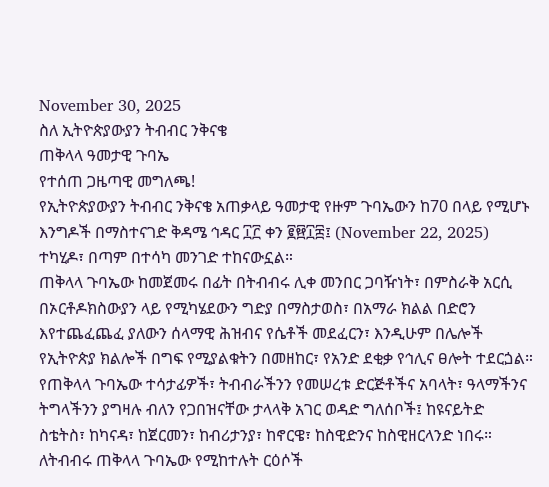November 30, 2025
ስለ ኢትዮጵያውያን ትብብር ንቅናቄ
ጠቅላላ ዓመታዊ ጉባኤ
የተሰጠ ጋዜጣዊ መግለጫ!
የኢትዮጵያውያን ትብብር ንቅናቄ አጠቃላይ ዓመታዊ የዙም ጉባኤውን ከ70 በላይ የሚሆኑ እንግዶች በማስተናገድ ቅዳሜ ኅዳር ፲፫ ቀን ፪፼፲፰፤ (November 22, 2025) ተካሂዶ፣ በጣም በተሳካ መንገድ ተከናውኗል።
ጠቅላላ ጉባኤው ከመጀመሩ በፊት በትብብሩ ሊቀ መንበር ጋባዥነት፣ በምስራቅ አርሲ በኦርቶዶክስውያን ላይ የሚካሄደውን ግድያ በማስታወስ፣ በአማራ ክልል በድሮን እየተጨፈጨፈ ያለውን ሰላማዊ ሕዝብና የሴቶች መደፈርን፣ እንዲሁም በሌሎች የኢትዮጵያ ክልሎች በግፍ የሚያልቁትን በመዘከር፣ የአንድ ደቂቃ የኅሊና ፀሎት ተደርጏል።
የጠቅላላ ጉባኤው ተሳታፊዎች፣ ትብብራችንን የመሠረቱ ድርጅቶችና አባላት፣ ዓላማችንና ትግላችንን ያግዛሉ ብለን የጋበዝናቸው ታላላቅ አገር ወዳድ ግለሰቦች፤ ከዩናይትድ ስቴትስ፣ ከካናዳ፣ ከጀርመን፣ ከብሪታንያ፣ ከኖርዌ፣ ከስዊድንና ከስዊዘርላንድ ነበሩ።
ለትብብሩ ጠቅላላ ጉባኤው የሚከተሉት ርዕሶች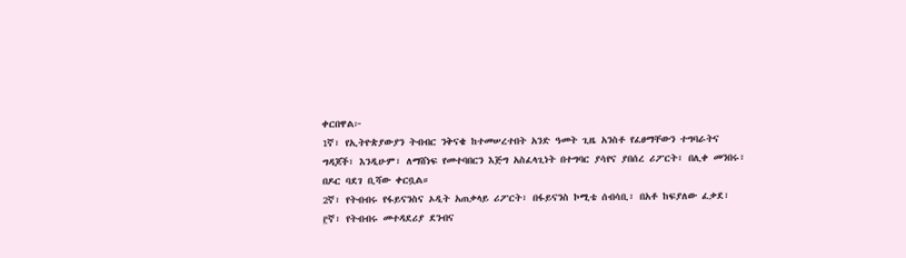ቀርበዋል፦
1ኛ፣ የኢትዮጵያውያን ትብብር ንቅናቄ ከተመሠረተበት አንድ ዓመት ጊዜ አንስቶ የፈፀማቸውን ተግባራትና ግዳጆች፣ እንዲሁም፣ ለማሸነፍ የመተባበርን እጅግ አስፈላጊነት በተግባር ያሳየና ያበሰረ ሪፖርት፣ በሊቀ መንበሩ፣ በዶር ባደገ ቢሻው ቀርቧል።
2ኛ፣ የትብብሩ የፋይናንስና ኦዲት አጠቃላይ ሪፖርት፣ በፋይናንስ ኮሚቴ ሰብሳቢ፣ በአቶ ከፍያለው ፈቃደ፣
፫ኛ፣ የትብብሩ መተዳደሪያ ደንብና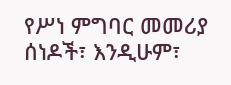የሥነ ምግባር መመሪያ ሰነዶች፣ እንዲሁም፣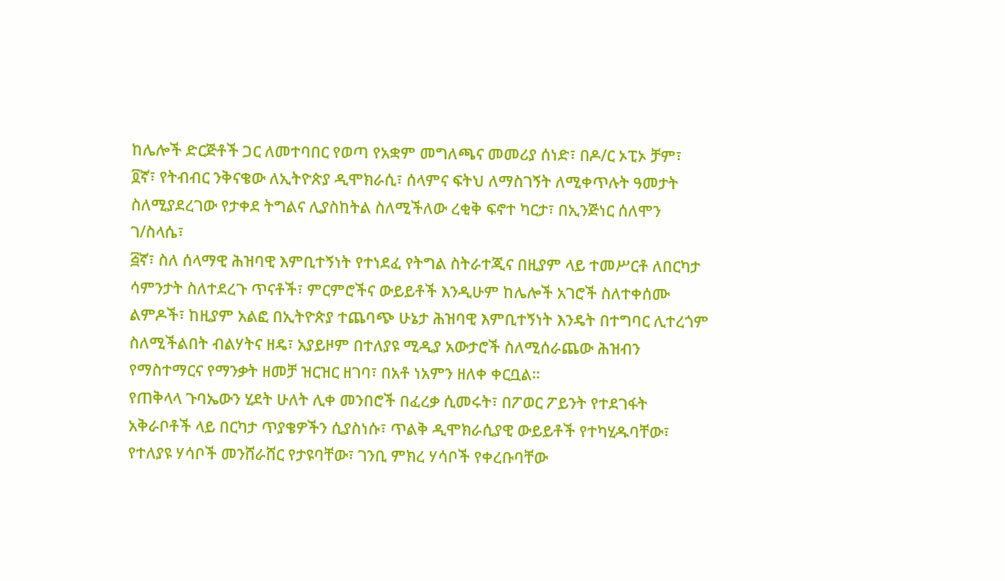ከሌሎች ድርጅቶች ጋር ለመተባበር የወጣ የአቋም መግለጫና መመሪያ ሰነድ፣ በዶ/ር ኦፒኦ ቻም፣
፬ኛ፣ የትብብር ንቅናቄው ለኢትዮጵያ ዲሞክራሲ፣ ሰላምና ፍትህ ለማስገኝት ለሚቀጥሉት ዓመታት ስለሚያደረገው የታቀደ ትግልና ሊያስከትል ስለሚችለው ረቂቅ ፍኖተ ካርታ፣ በኢንጅነር ሰለሞን ገ/ስላሴ፣
፭ኛ፣ ስለ ሰላማዊ ሕዝባዊ እምቢተኝነት የተነደፈ የትግል ስትራተጂና በዚያም ላይ ተመሥርቶ ለበርካታ ሳምንታት ስለተደረጉ ጥናቶች፣ ምርምሮችና ውይይቶች እንዲሁም ከሌሎች አገሮች ስለተቀሰሙ ልምዶች፣ ከዚያም አልፎ በኢትዮጵያ ተጨባጭ ሁኔታ ሕዝባዊ እምቢተኝነት እንዴት በተግባር ሊተረጎም ስለሚችልበት ብልሃትና ዘዴ፣ አያይዞም በተለያዩ ሚዲያ አውታሮች ስለሚሰራጨው ሕዝብን የማስተማርና የማንቃት ዘመቻ ዝርዝር ዘገባ፣ በአቶ ነአምን ዘለቀ ቀርቧል።
የጠቅላላ ጉባኤውን ሂደት ሁለት ሊቀ መንበሮች በፈረቃ ሲመሩት፣ በፖወር ፖይንት የተደገፋት አቅራቦቶች ላይ በርካታ ጥያቄዎችን ሲያስነሱ፣ ጥልቅ ዲሞክራሲያዊ ውይይቶች የተካሂዱባቸው፣ የተለያዩ ሃሳቦች መንሸራሸር የታዩባቸው፣ ገንቢ ምክረ ሃሳቦች የቀረቡባቸው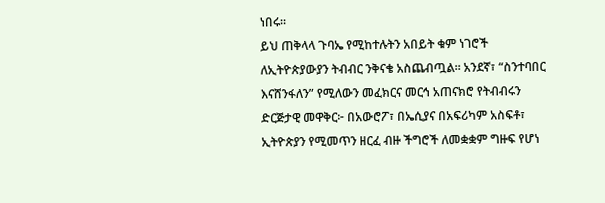ነበሩ።
ይህ ጠቅላላ ጉባኤ የሚከተሉትን አበይት ቁም ነገሮች ለኢትዮጵያውያን ትብብር ንቅናቄ አስጨብጧል። አንደኛ፣ “ስንተባበር እናሸንፋለን” የሚለውን መፈክርና መርኅ አጠናክሮ የትብብሩን ድርጅታዊ መዋቅር፦ በአውሮፖ፣ በኤሲያና በአፍሪካም አስፍቶ፣ ኢትዮጵያን የሚመጥን ዘርፈ ብዙ ችግሮች ለመቋቋም ግዙፍ የሆነ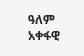ዓለም አቀፋዊ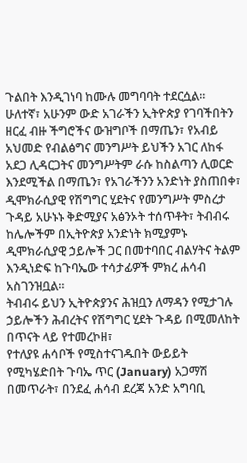ጉልበት እንዲገነባ ከሙሉ መግባባት ተደርሷል።
ሁለተኛ፣ አሁንም ውድ አገራችን ኢትዮጵያ የገባችበትን ዘርፈ ብዙ ችግሮችና ውዝግቦች በማጤን፣ የአብይ አህመድ የብልፅግና መንግሥት ይህችን አገር ለከፋ አደጋ ሊዳርጋትና መንግሥትም ራሱ ከስልጣን ሊወርድ እንደሚችል በማጤን፣ የአገራችንን አንድነት ያስጠበቀ፣ ዲሞክራሲያዊ የሽግግር ሂደትና የመንግሥት ምስረታ ጉዳይ አሁኑኑ ቅድሚያና አፅንኦት ተሰጥቶት፣ ትብብሩ ከሌሎችም በኢትዮጵያ አንድነት ክሚያምኑ ዲሞክራሲያዊ ኃይሎች ጋር በመተባበር ብልሃትና ትልም እንዲነድፍ ከጉባኤው ተሳታፊዎች ምክረ ሐሳብ አስገንዝቧል።
ትብብሩ ይህን ኢትዮጵያንና ሕዝቧን ለማዳን የሚታገሉ ኃይሎችን ሕብረትና የሽግግር ሂደት ጉዳይ በሚመለከት በጥናት ላይ የተመረኮዘ፣
የተለያዩ ሐሳቦች የሚስተናገዱበት ውይይት የሚካሄድበት ጉባኤ ጥር (January) አጋማሽ በመጥራት፣ በንደፈ ሐሳብ ደረጃ አንድ አግባቢ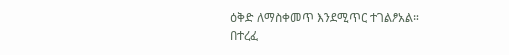ዕቅድ ለማስቀመጥ እንደሚጥር ተገልፆአል።
በተረፈ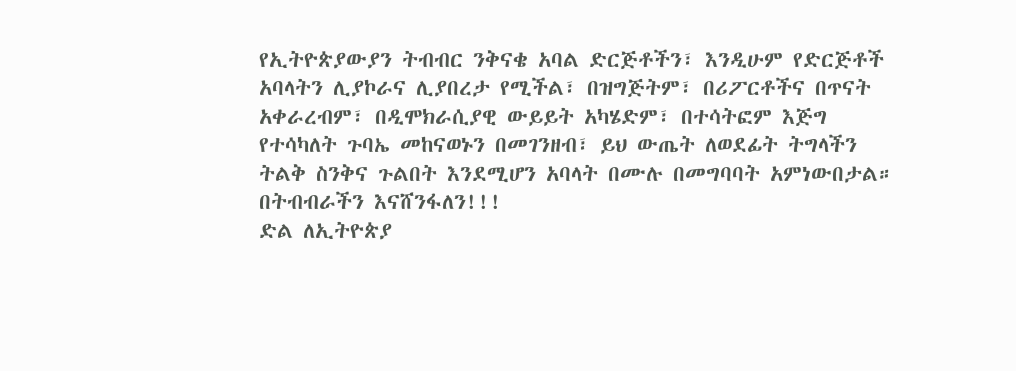የኢትዮጵያውያን ትብብር ንቅናቄ አባል ድርጅቶችን፣ እንዲሁም የድርጅቶች አባላትን ሊያኮራና ሊያበረታ የሚችል፣ በዝግጅትም፣ በሪፖርቶችና በጥናት አቀራረብም፣ በዲሞክራሲያዊ ውይይት አካሄድም፣ በተሳትፎም እጅግ የተሳካለት ጉባኤ መከናወኑን በመገንዘብ፣ ይህ ውጤት ለወደፊት ትግላችን ትልቅ ስንቅና ጉልበት እንደሚሆን አባላት በሙሉ በመግባባት አምነውበታል።
በትብብራችን እናሸንፋለን!!!
ድል ለኢትዮጵያ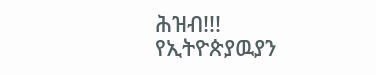ሕዝብ!!!
የኢትዮጵያዉያን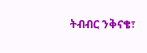ትብብር ንቅናቄ፣